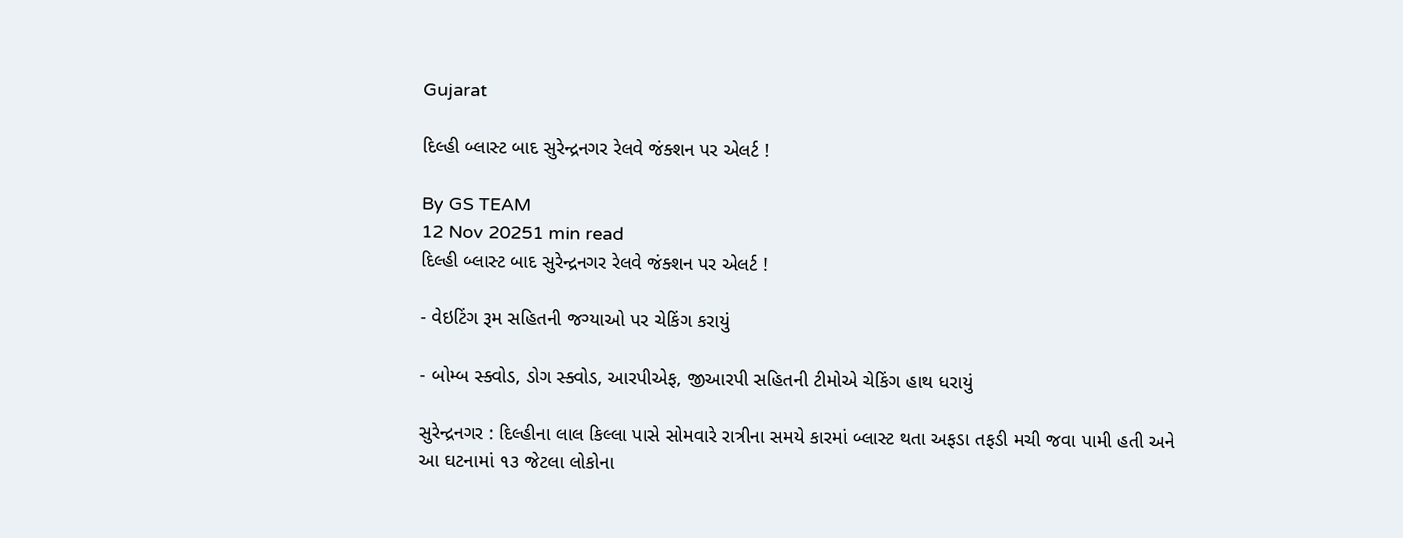Gujarat

દિલ્હી બ્લાસ્ટ બાદ સુરેન્દ્રનગર રેલવે જંક્શન પર એલર્ટ !

By GS TEAM
12 Nov 20251 min read
દિલ્હી બ્લાસ્ટ બાદ સુરેન્દ્રનગર રેલવે જંક્શન પર એલર્ટ !

- વેઇટિંગ રૂમ સહિતની જગ્યાઓ પર ચેકિંગ કરાયું

- બોમ્બ સ્ક્વોડ, ડોગ સ્ક્વોડ, આરપીએફ, જીઆરપી સહિતની ટીમોએ ચેકિંગ હાથ ધરાયું

સુરેન્દ્રનગર : દિલ્હીના લાલ કિલ્લા પાસે સોમવારે રાત્રીના સમયે કારમાં બ્લાસ્ટ થતા અફડા તફડી મચી જવા પામી હતી અને આ ઘટનામાં ૧૩ જેટલા લોકોના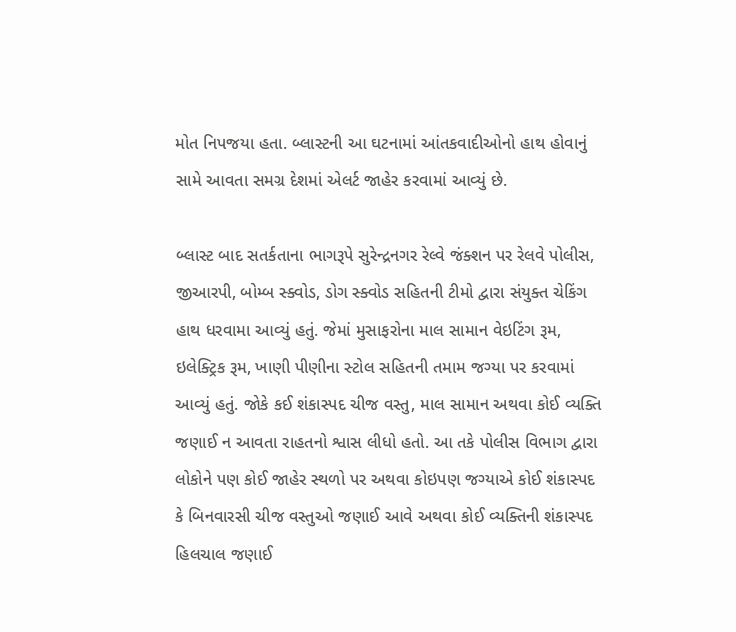મોત નિપજયા હતા. બ્લાસ્ટની આ ઘટનામાં આંતકવાદીઓનો હાથ હોવાનું સામે આવતા સમગ્ર દેશમાં એલર્ટ જાહેર કરવામાં આવ્યું છે.

બ્લાસ્ટ બાદ સતર્કતાના ભાગરૂપે સુરેન્દ્રનગર રેલ્વે જંક્શન પર રેલવે પોલીસ, જીઆરપી, બોમ્બ સ્ક્વોડ, ડોગ સ્ક્વોડ સહિતની ટીમો દ્વારા સંયુક્ત ચેકિંગ હાથ ધરવામા આવ્યું હતું. જેમાં મુસાફરોના માલ સામાન વેઇટિંગ રૂમ, ઇલેક્ટ્રિક રૂમ, ખાણી પીણીના સ્ટોલ સહિતની તમામ જગ્યા પર કરવામાં આવ્યું હતું. જોકે કઈ શંકાસ્પદ ચીજ વસ્તુ, માલ સામાન અથવા કોઈ વ્યક્તિ જણાઈ ન આવતા રાહતનો શ્વાસ લીધો હતો. આ તકે પોલીસ વિભાગ દ્વારા લોકોને પણ કોઈ જાહેર સ્થળો પર અથવા કોઇપણ જગ્યાએ કોઈ શંકાસ્પદ કે બિનવારસી ચીજ વસ્તુઓ જણાઈ આવે અથવા કોઈ વ્યક્તિની શંકાસ્પદ હિલચાલ જણાઈ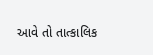આવે તો તાત્કાલિક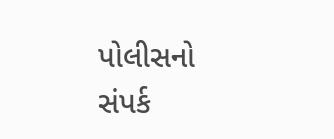પોલીસનો સંપર્ક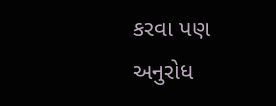કરવા પણ અનુરોધ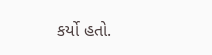કર્યો હતો.